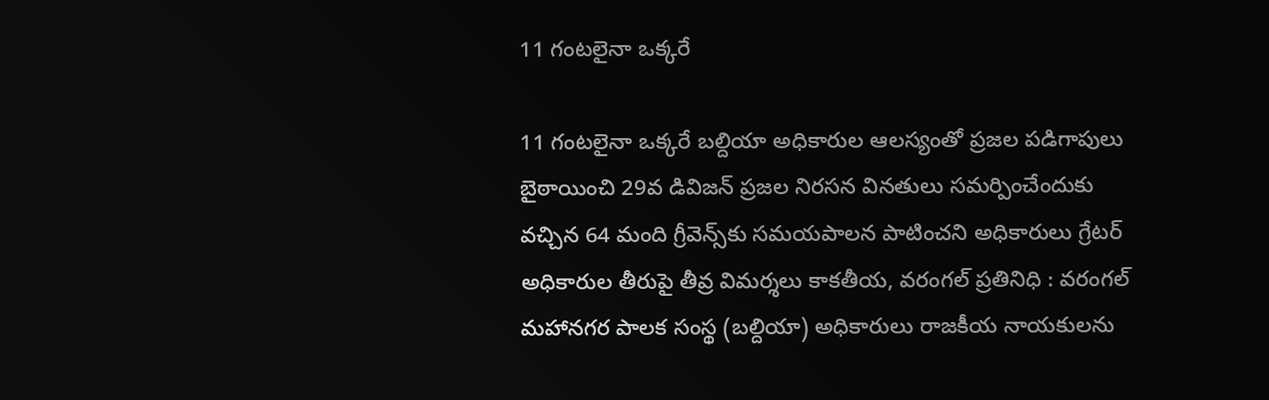11 గంటలైనా ఒక్క‌రే

11 గంటలైనా ఒక్క‌రే బ‌ల్దియా అధికారుల ఆల‌స్యంతో ప్ర‌జ‌ల ప‌డిగాపులు బైఠాయించి 29వ డివిజన్ ప్రజల నిరసన వినతులు సమర్పించేందుకు వచ్చిన 64 మంది గ్రీవెన్స్‌కు సమయపాలన పాటించని అధికారులు గ్రేట‌ర్ అధికారుల తీరుపై తీవ్ర విమర్శలు కాకతీయ, వరంగల్ ప్రతినిధి : వరంగల్ మహానగర పాలక సంస్థ (బల్దియా) అధికారులు రాజకీయ నాయకులను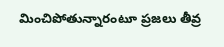మించిపోతున్నారంటూ ప్రజలు తీవ్ర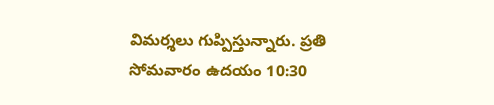విమర్శలు గుప్పిస్తున్నారు. ప్రతి సోమవారం ఉదయం 10:30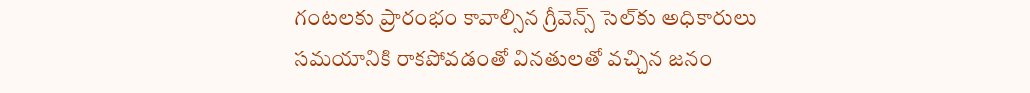గంటలకు ప్రారంభం కావాల్సిన గ్రీవెన్స్ సెల్‌కు అధికారులు సమయానికి రాకపోవడంతో వినతులతో వచ్చిన జనం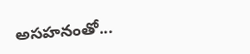అసహనంతో...